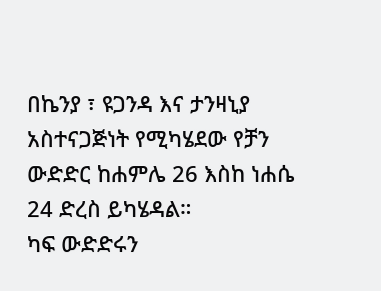በኬንያ ፣ ዩጋንዳ እና ታንዛኒያ አስተናጋጅነት የሚካሄደው የቻን ውድድር ከሐምሌ 26 እስከ ነሐሴ 24 ድረስ ይካሄዳል።
ካፍ ውድድሩን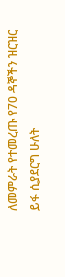ለመምራት የተመረጡ የ70 ዳኞችን ዝርዝር ይፋ ሲያደርግ ሁለት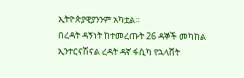ኢትዮጵያዊያንንም አካቷል።
በረዳት ዳኝነት ከተመረጡት 26 ዳኞች መካከል ኢንተርናሽናል ረዳት ዳኛ ፋሲካ የኋላሸት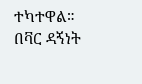ተካተዋል።
በቫር ዳኝነት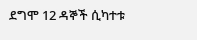ደግሞ 12 ዳኞች ሲካተቱ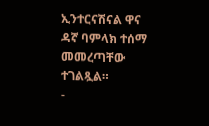ኢንተርናሽናል ዋና ዳኛ ባምላክ ተሰማ መመረጣቸው ተገልጿል።
-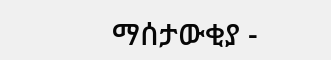ማሰታውቂያ -